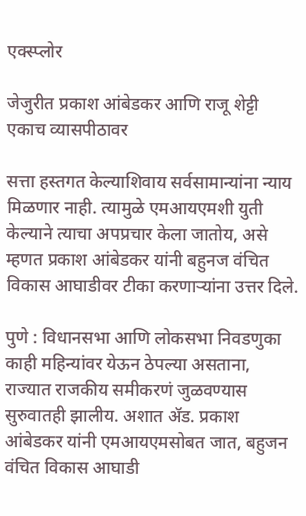एक्स्प्लोर

जेजुरीत प्रकाश आंबेडकर आणि राजू शेट्टी एकाच व्यासपीठावर

सत्ता हस्तगत केल्याशिवाय सर्वसामान्यांना न्याय मिळणार नाही. त्यामुळे एमआयएमशी युती केल्याने त्याचा अपप्रचार केला जातोय, असे म्हणत प्रकाश आंबेडकर यांनी बहुनज वंचित विकास आघाडीवर टीका करणाऱ्यांना उत्तर दिले.

पुणे : विधानसभा आणि लोकसभा निवडणुका काही महिन्यांवर येऊन ठेपल्या असताना, राज्यात राजकीय समीकरणं जुळवण्यास सुरुवातही झालीय. अशात ॲड. प्रकाश आंबेडकर यांनी एमआयएमसोबत जात, बहुजन वंचित विकास आघाडी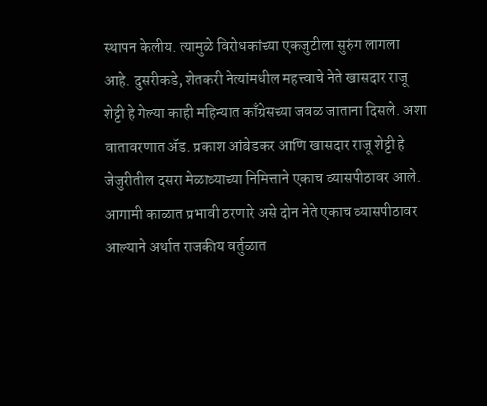स्थापन केलीय. त्यामुळे विरोधकांच्या एकजुटीला सुरुंग लागला आहे. दुसरीकडे, शेतकरी नेत्यांमधील महत्त्वाचे नेते खासदार राजू शेट्टी हे गेल्या काही महिन्यात काँग्रेसच्या जवळ जाताना दिसले. अशा वातावरणात ॲड. प्रकाश आंबेडकर आणि खासदार राजू शेट्टी हे जेजुरीतील दसरा मेळाव्याच्या निमित्ताने एकाच व्यासपीठावर आले. आगामी काळात प्रभावी ठरणारे असे दोन नेते एकाच व्यासपीठावर आल्याने अर्थात राजकीय वर्तुळात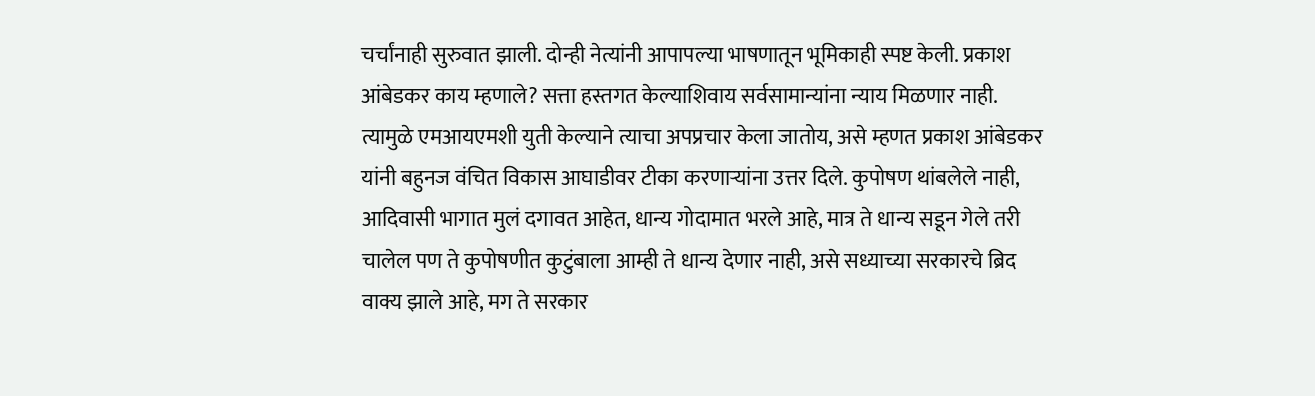चर्चांनाही सुरुवात झाली. दोन्ही नेत्यांनी आपापल्या भाषणातून भूमिकाही स्पष्ट केली. प्रकाश आंबेडकर काय म्हणाले? सत्ता हस्तगत केल्याशिवाय सर्वसामान्यांना न्याय मिळणार नाही. त्यामुळे एमआयएमशी युती केल्याने त्याचा अपप्रचार केला जातोय, असे म्हणत प्रकाश आंबेडकर यांनी बहुनज वंचित विकास आघाडीवर टीका करणाऱ्यांना उत्तर दिले. कुपोषण थांबलेले नाही, आदिवासी भागात मुलं दगावत आहेत, धान्य गोदामात भरले आहे, मात्र ते धान्य सडून गेले तरी चालेल पण ते कुपोषणीत कुटुंबाला आम्ही ते धान्य देणार नाही, असे सध्याच्या सरकारचे ब्रिद वाक्य झाले आहे, मग ते सरकार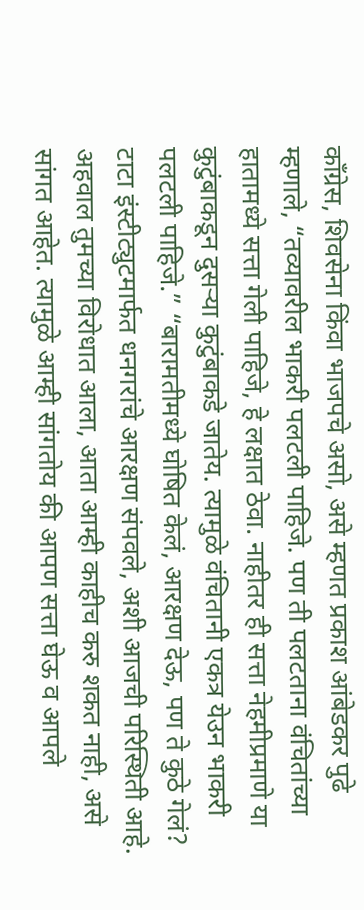काँग्रेस, शिवसेना किंवा भाजपचे असो, असे म्हणत प्रकाश आंबेडकर पुढे म्हणाले, “तव्यावरील भाकरी पलटली पाहिजे. पण ती पलटताना वंचितांच्या हातामध्ये सत्ता गेली पाहिजे, हे लक्षात ठेवा. नाहीतर ही सत्ता नेहमीप्रमाणे या कुटुंबाकडून दुसऱ्या कुटुंबाकडे जातेय. त्यामुळे वंचितानी एकत्र येउन भाकरी पलटली पाहिजे.” “बारामतीमध्ये घोषित केलं, आरक्षण देऊ, पण ते कुठे गेलं? टाटा इंस्टीट्युटमार्फत धनगरांचे आरक्षण संपवले, अशी आजची परिस्थिती आहे. अहवाल तुमच्या विरोधात आला, आता आम्ही काहीच करु शकत नाही, असे सांगत आहेत. त्यामुळे आम्ही सांगतोय की आपण सत्ता घेऊ व आपले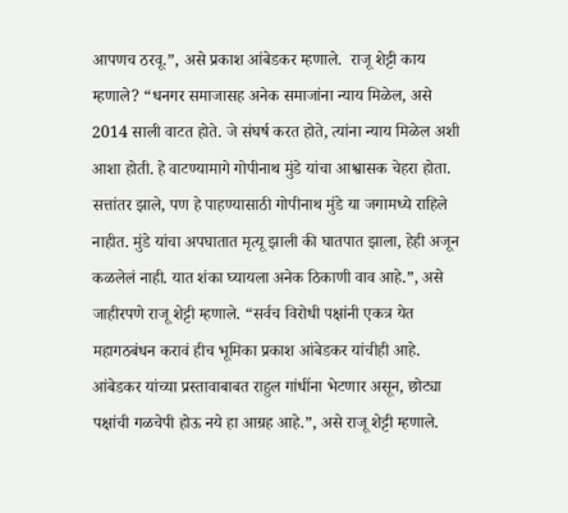आपणच ठरवू.”, असे प्रकाश आंबेडकर म्हणाले.  राजू शेट्टी काय म्हणाले? “धनगर समाजासह अनेक समाजांना न्याय मिळेल, असे 2014 साली वाटत होते. जे संघर्ष करत होते, त्यांना न्याय मिळेल अशी आशा होती. हे वाटण्यामागे गोपीनाथ मुंडे यांचा आश्वासक चेहरा होता. सत्तांतर झाले, पण हे पाहण्यासाठी गोपीनाथ मुंडे या जगामध्ये राहिले नाहीत. मुंडे यांचा अपघातात मृत्यू झाली की घातपात झाला, हेही अजून कळलेलं नाही. यात शंका घ्यायला अनेक ठिकाणी वाव आहे.”, असे जाहीरपणे राजू शेट्टी म्हणाले. “सर्वच विरोधी पक्षांनी एकत्र येत महागठबंधन करावं हीच भूमिका प्रकाश आंबेडकर यांचीही आहे. आंबेडकर यांच्या प्रस्तावाबाबत राहुल गांधींना भेटणार असून, छोट्या पक्षांची गळचेपी होऊ नये हा आग्रह आहे.”, असे राजू शेट्टी म्हणाले.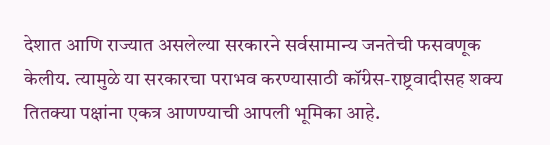देशात आणि राज्यात असलेल्या सरकारने सर्वसामान्य जनतेची फसवणूक केलीय. त्यामुळे या सरकारचा पराभव करण्यासाठी कॉंग्रेस-राष्ट्रवादीसह शक्य तितक्या पक्षांना एकत्र आणण्याची आपली भूमिका आहे.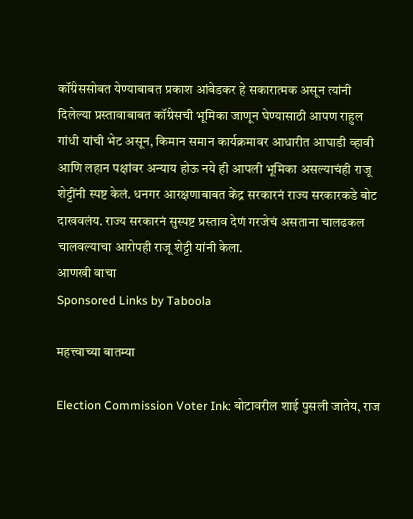कॉंग्रेससोबत येण्याबाबत प्रकाश आंबेडकर हे सकारात्मक असून त्यांनी दिलेल्या प्रस्तावाबाबत कॉंग्रेसची भूमिका जाणून घेण्यासाठी आपण राहुल गांधी यांची भेट असून, किमान समान कार्यक्रमावर आधारीत आघाडी व्हावी आणि लहान पक्षांवर अन्याय होऊ नये ही आपली भूमिका असल्याचंही राजू शेट्टींनी स्पष्ट केलं. धनगर आरक्षणाबाबत केंद्र सरकारनं राज्य सरकारकडे बोट दाखवलंय. राज्य सरकारनं सुस्पष्ट प्रस्ताव देणं गरजेचं असताना चालढकल चालवल्याचा आरोपही राजू शेट्टी यांनी केला.
आणखी वाचा
Sponsored Links by Taboola

महत्त्वाच्या बातम्या

Election Commission Voter Ink: बोटावरील शाई पुसली जातेय, राज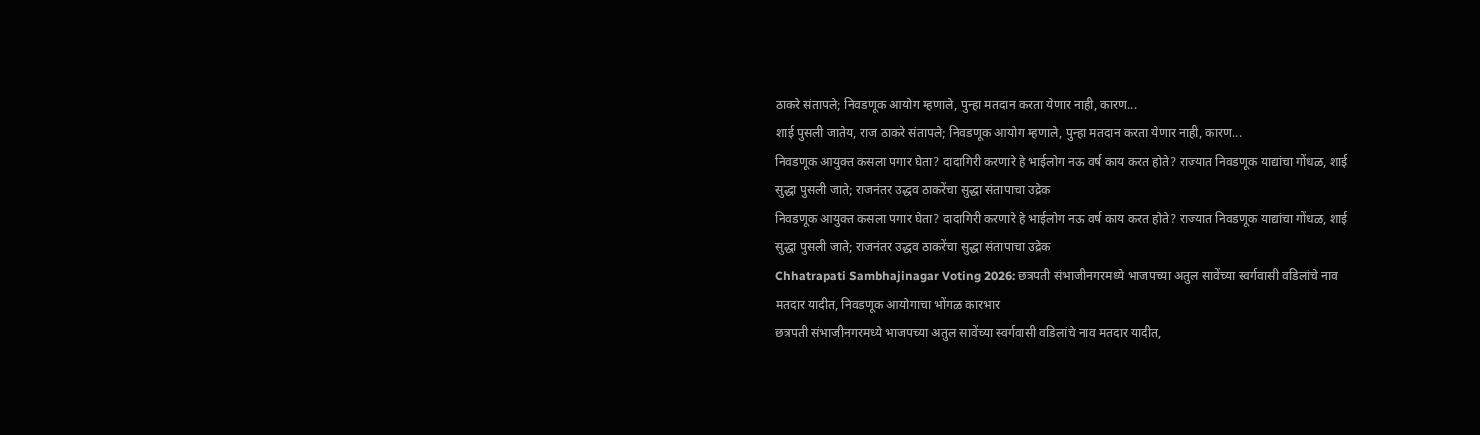ठाकरे संतापले; निवडणूक आयोग म्हणाले, पुन्हा मतदान करता येणार नाही, कारण...
शाई पुसली जातेय, राज ठाकरे संतापले; निवडणूक आयोग म्हणाले, पुन्हा मतदान करता येणार नाही, कारण...
निवडणूक आयुक्त कसला पगार घेता? दादागिरी करणारे हे भाईलोग नऊ वर्ष काय करत होते? राज्यात निवडणूक याद्यांचा गोंधळ, शाई सुद्धा पुसली जाते; राजनंतर उद्धव ठाकरेंचा सुद्धा संतापाचा उद्रेक
निवडणूक आयुक्त कसला पगार घेता? दादागिरी करणारे हे भाईलोग नऊ वर्ष काय करत होते? राज्यात निवडणूक याद्यांचा गोंधळ, शाई सुद्धा पुसली जाते; राजनंतर उद्धव ठाकरेंचा सुद्धा संतापाचा उद्रेक
Chhatrapati Sambhajinagar Voting 2026: छत्रपती संभाजीनगरमध्ये भाजपच्या अतुल सावेंच्या स्वर्गवासी वडिलांचे नाव मतदार यादीत, निवडणूक आयोगाचा भोंगळ कारभार
छत्रपती संभाजीनगरमध्ये भाजपच्या अतुल सावेंच्या स्वर्गवासी वडिलांचे नाव मतदार यादीत,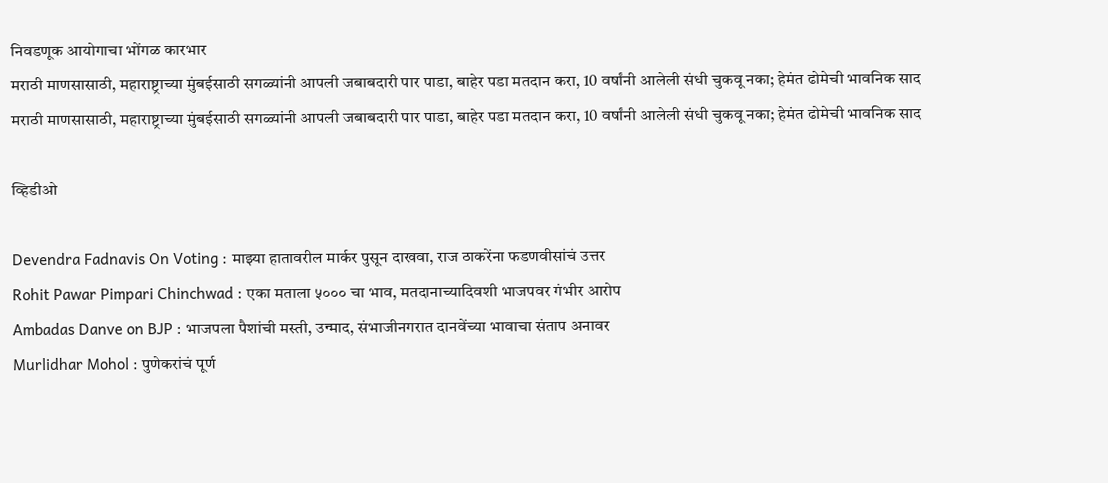निवडणूक आयोगाचा भोंगळ कारभार
मराठी माणसासाठी, महाराष्ट्राच्या मुंबईसाठी सगळ्यांनी आपली जबाबदारी पार पाडा, बाहेर पडा मतदान करा, 10 वर्षांनी आलेली संधी चुकवू नका; हेमंत ढोमेची भावनिक साद
मराठी माणसासाठी, महाराष्ट्राच्या मुंबईसाठी सगळ्यांनी आपली जबाबदारी पार पाडा, बाहेर पडा मतदान करा, 10 वर्षांनी आलेली संधी चुकवू नका; हेमंत ढोमेची भावनिक साद

व्हिडीओ

Devendra Fadnavis On Voting : माझ्या हातावरील मार्कर पुसून दाखवा, राज ठाकरेंना फडणवीसांचं उत्तर
Rohit Pawar Pimpari Chinchwad : एका मताला ५००० चा भाव, मतदानाच्यादिवशी भाजपवर गंभीर आरोप
Ambadas Danve on BJP : भाजपला पैशांची मस्ती, उन्माद, संभाजीनगरात दानवेंच्या भावाचा संताप अनावर
Murlidhar Mohol : पुणेकरांचं पूर्ण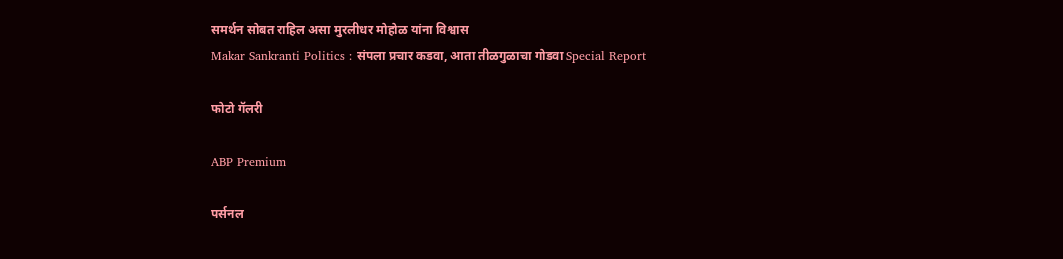समर्थन सोबत राहिल असा मुरलीधर मोहोळ यांना विश्वास
Makar Sankranti Politics : संपला प्रचार कडवा, आता तीळगुळाचा गोडवा Special Report

फोटो गॅलरी

ABP Premium

पर्सनल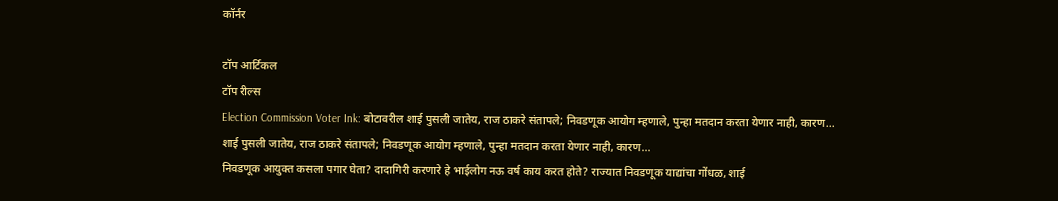कॉर्नर

टॉप आर्टिकल
टॉप रील्स
Election Commission Voter Ink: बोटावरील शाई पुसली जातेय, राज ठाकरे संतापले; निवडणूक आयोग म्हणाले, पुन्हा मतदान करता येणार नाही, कारण...
शाई पुसली जातेय, राज ठाकरे संतापले; निवडणूक आयोग म्हणाले, पुन्हा मतदान करता येणार नाही, कारण...
निवडणूक आयुक्त कसला पगार घेता? दादागिरी करणारे हे भाईलोग नऊ वर्ष काय करत होते? राज्यात निवडणूक याद्यांचा गोंधळ, शाई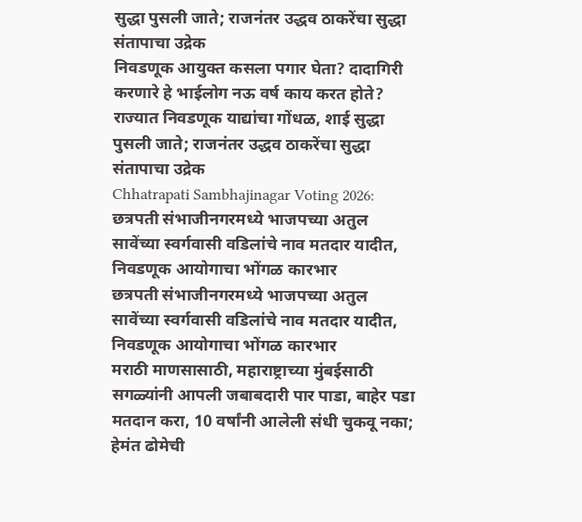सुद्धा पुसली जाते; राजनंतर उद्धव ठाकरेंचा सुद्धा संतापाचा उद्रेक
निवडणूक आयुक्त कसला पगार घेता? दादागिरी करणारे हे भाईलोग नऊ वर्ष काय करत होते? राज्यात निवडणूक याद्यांचा गोंधळ, शाई सुद्धा पुसली जाते; राजनंतर उद्धव ठाकरेंचा सुद्धा संतापाचा उद्रेक
Chhatrapati Sambhajinagar Voting 2026: छत्रपती संभाजीनगरमध्ये भाजपच्या अतुल सावेंच्या स्वर्गवासी वडिलांचे नाव मतदार यादीत, निवडणूक आयोगाचा भोंगळ कारभार
छत्रपती संभाजीनगरमध्ये भाजपच्या अतुल सावेंच्या स्वर्गवासी वडिलांचे नाव मतदार यादीत, निवडणूक आयोगाचा भोंगळ कारभार
मराठी माणसासाठी, महाराष्ट्राच्या मुंबईसाठी सगळ्यांनी आपली जबाबदारी पार पाडा, बाहेर पडा मतदान करा, 10 वर्षांनी आलेली संधी चुकवू नका; हेमंत ढोमेची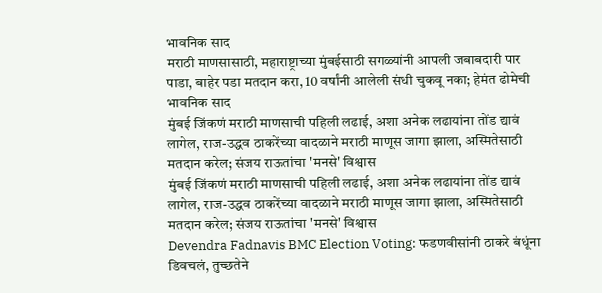भावनिक साद
मराठी माणसासाठी, महाराष्ट्राच्या मुंबईसाठी सगळ्यांनी आपली जबाबदारी पार पाडा, बाहेर पडा मतदान करा, 10 वर्षांनी आलेली संधी चुकवू नका; हेमंत ढोमेची भावनिक साद
मुंबई जिंकणं मराठी माणसाची पहिली लढाई, अशा अनेक लढायांना तोंड द्यावं लागेल, राज-उद्धव ठाकरेंच्या वादळाने मराठी माणूस जागा झाला, अस्मितेसाठी मतदान करेल; संजय राऊतांचा 'मनसे' विश्वास
मुंबई जिंकणं मराठी माणसाची पहिली लढाई, अशा अनेक लढायांना तोंड द्यावं लागेल, राज-उद्धव ठाकरेंच्या वादळाने मराठी माणूस जागा झाला, अस्मितेसाठी मतदान करेल; संजय राऊतांचा 'मनसे' विश्वास
Devendra Fadnavis BMC Election Voting: फडणवीसांनी ठाकरे बंधूंना डिवचलं, तुच्छतेने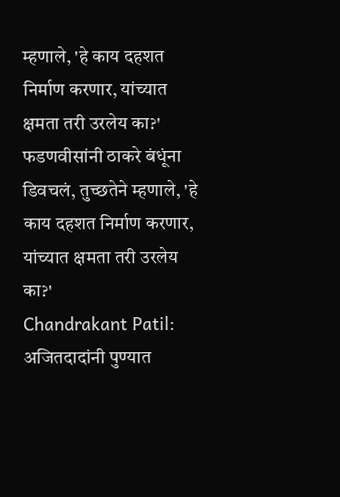म्हणाले, 'हे काय दहशत निर्माण करणार, यांच्यात क्षमता तरी उरलेय का?'
फडणवीसांनी ठाकरे बंधूंना डिवचलं, तुच्छतेने म्हणाले, 'हे काय दहशत निर्माण करणार, यांच्यात क्षमता तरी उरलेय का?'
Chandrakant Patil: अजितदादांनी पुण्यात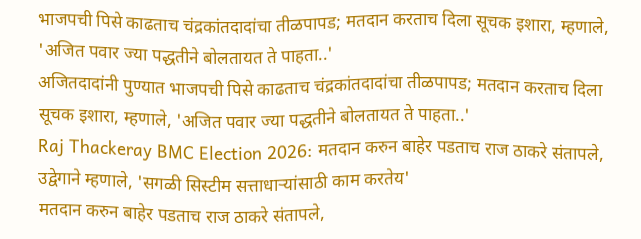भाजपची पिसे काढताच चंद्रकांतदादांचा तीळपापड; मतदान करताच दिला सूचक इशारा, म्हणाले, 'अजित पवार ज्या पद्धतीने बोलतायत ते पाहता..'
अजितदादांनी पुण्यात भाजपची पिसे काढताच चंद्रकांतदादांचा तीळपापड; मतदान करताच दिला सूचक इशारा, म्हणाले, 'अजित पवार ज्या पद्धतीने बोलतायत ते पाहता..'
Raj Thackeray BMC Election 2026: मतदान करुन बाहेर पडताच राज ठाकरे संतापले, उद्वेगाने म्हणाले, 'सगळी सिस्टीम सत्ताधाऱ्यांसाठी काम करतेय'
मतदान करुन बाहेर पडताच राज ठाकरे संतापले,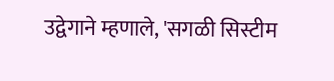उद्वेगाने म्हणाले, 'सगळी सिस्टीम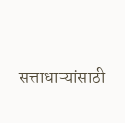सत्ताधाऱ्यांसाठी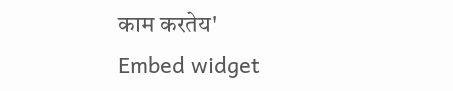काम करतेय'
Embed widget